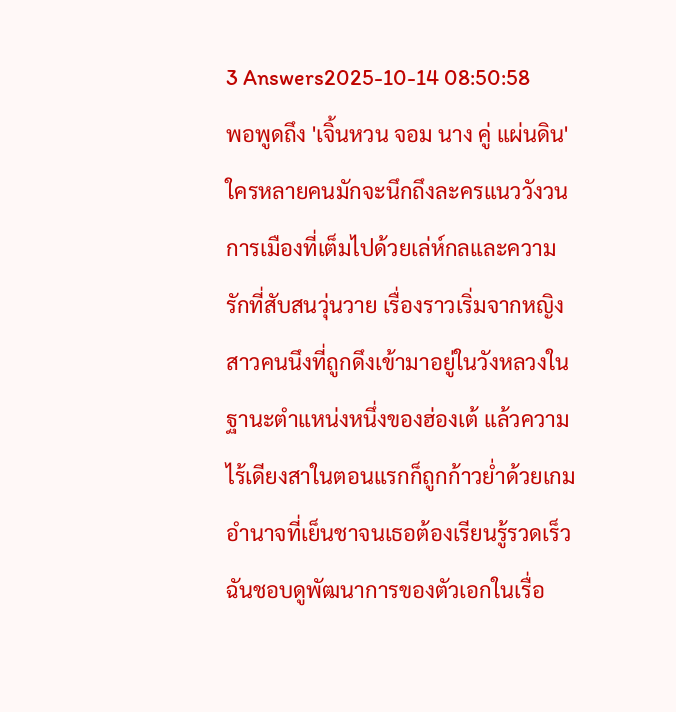3 Answers2025-10-14 08:50:58
พอพูดถึง 'เจิ้นหวน จอม นาง คู่ แผ่นดิน' ใครหลายคนมักจะนึกถึงละครแนววังวนการเมืองที่เต็มไปด้วยเล่ห์กลและความรักที่สับสนวุ่นวาย เรื่องราวเริ่มจากหญิงสาวคนนึงที่ถูกดึงเข้ามาอยู่ในวังหลวงในฐานะตำแหน่งหนึ่งของฮ่องเต้ แล้วความไร้เดียงสาในตอนแรกก็ถูกก้าวย่ำด้วยเกมอำนาจที่เย็นชาจนเธอต้องเรียนรู้รวดเร็ว
ฉันชอบดูพัฒนาการของตัวเอกในเรื่อ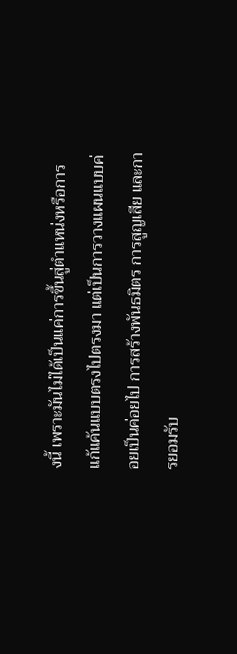งนี้ เพราะมันไม่ได้เป็นแค่การขึ้นสู่ตำแหน่งหรือการแก้แค้นแบบตรงไปตรงมา แต่เป็นการวางแผนแบบค่อยเป็นค่อยไป การสร้างพันธมิตร การสูญเสีย และการยอมรับ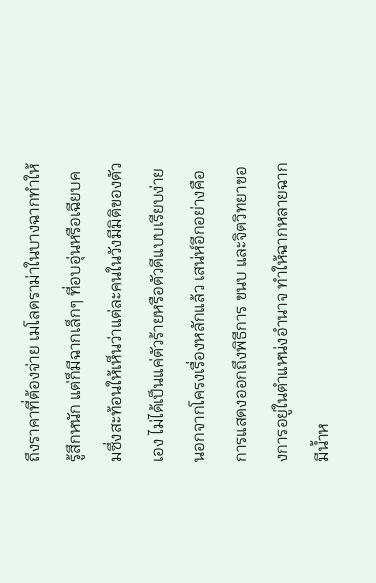ถึงราคาที่ต้องจ่าย เมโลดราม่าในบางฉากทำให้รู้สึกหนัก แต่ก็มีฉากเล็กๆ ที่อบอุ่นหรือเฉียบคมซึ่งสะท้อนให้เห็นว่าแต่ละคนในวังมีมิติของตัวเอง ไม่ได้เป็นแค่ตัวร้ายหรือตัวดีแบบเรียบง่าย
นอกจากโครงเรื่องหลักแล้ว เสน่ห์อีกอย่างคือการแสดงออกถึงพิธีการ ขนบ และจิตวิทยาของการอยู่ในตำแหน่งอำนาจ ทำให้ฉากหลายฉากมีน้ำห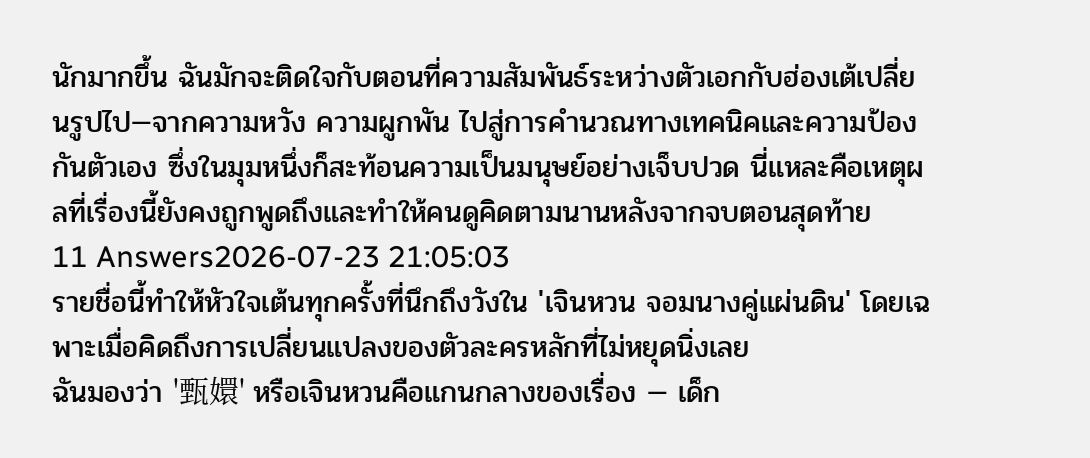นักมากขึ้น ฉันมักจะติดใจกับตอนที่ความสัมพันธ์ระหว่างตัวเอกกับฮ่องเต้เปลี่ยนรูปไป—จากความหวัง ความผูกพัน ไปสู่การคำนวณทางเทคนิคและความป้องกันตัวเอง ซึ่งในมุมหนึ่งก็สะท้อนความเป็นมนุษย์อย่างเจ็บปวด นี่แหละคือเหตุผลที่เรื่องนี้ยังคงถูกพูดถึงและทำให้คนดูคิดตามนานหลังจากจบตอนสุดท้าย
11 Answers2026-07-23 21:05:03
รายชื่อนี้ทำให้หัวใจเต้นทุกครั้งที่นึกถึงวังใน 'เจินหวน จอมนางคู่แผ่นดิน' โดยเฉพาะเมื่อคิดถึงการเปลี่ยนแปลงของตัวละครหลักที่ไม่หยุดนิ่งเลย
ฉันมองว่า '甄嬛' หรือเจินหวนคือแกนกลางของเรื่อง — เด็ก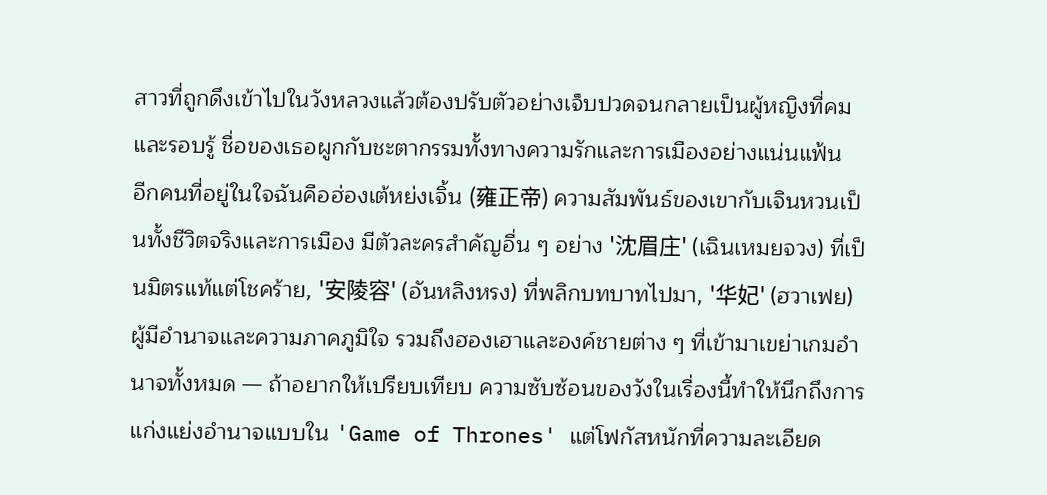สาวที่ถูกดึงเข้าไปในวังหลวงแล้วต้องปรับตัวอย่างเจ็บปวดจนกลายเป็นผู้หญิงที่คมและรอบรู้ ชื่อของเธอผูกกับชะตากรรมทั้งทางความรักและการเมืองอย่างแน่นแฟ้น
อีกคนที่อยู่ในใจฉันคือฮ่องเต้หย่งเจิ้น (雍正帝) ความสัมพันธ์ของเขากับเจินหวนเป็นทั้งชีวิตจริงและการเมือง มีตัวละครสำคัญอื่น ๆ อย่าง '沈眉庄' (เฉินเหมยจวง) ที่เป็นมิตรแท้แต่โชคร้าย, '安陵容' (อันหลิงหรง) ที่พลิกบทบาทไปมา, '华妃' (ฮวาเฟย) ผู้มีอำนาจและความภาคภูมิใจ รวมถึงฮองเฮาและองค์ชายต่าง ๆ ที่เข้ามาเขย่าเกมอำนาจทั้งหมด — ถ้าอยากให้เปรียบเทียบ ความซับซ้อนของวังในเรื่องนี้ทำให้นึกถึงการแก่งแย่งอำนาจแบบใน 'Game of Thrones' แต่โฟกัสหนักที่ความละเอียด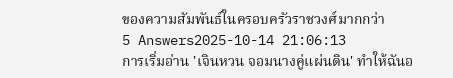ของความสัมพันธ์ในครอบครัวราชวงศ์มากกว่า
5 Answers2025-10-14 21:06:13
การเริ่มอ่าน 'เจินหวน จอมนางคู่แผ่นดิน' ทำให้ฉันอ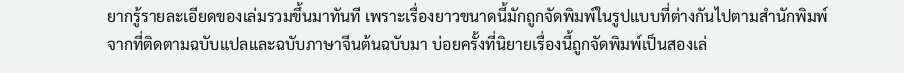ยากรู้รายละเอียดของเล่มรวมขึ้นมาทันที เพราะเรื่องยาวขนาดนี้มักถูกจัดพิมพ์ในรูปแบบที่ต่างกันไปตามสำนักพิมพ์
จากที่ติดตามฉบับแปลและฉบับภาษาจีนต้นฉบับมา บ่อยครั้งที่นิยายเรื่องนี้ถูกจัดพิมพ์เป็นสองเล่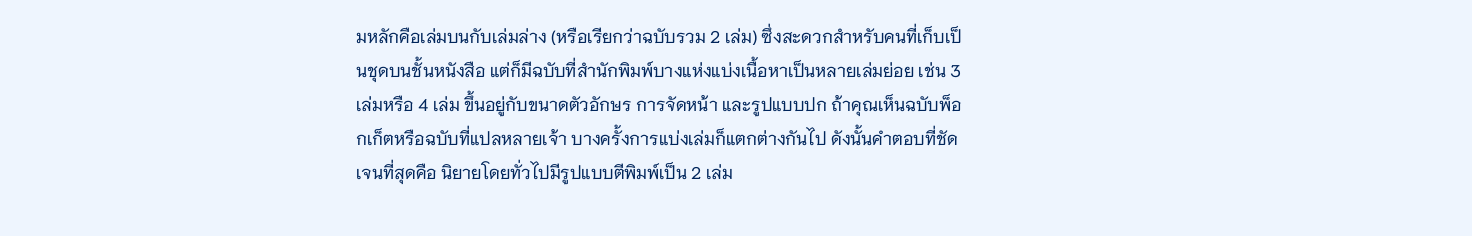มหลักคือเล่มบนกับเล่มล่าง (หรือเรียกว่าฉบับรวม 2 เล่ม) ซึ่งสะดวกสำหรับคนที่เก็บเป็นชุดบนชั้นหนังสือ แต่ก็มีฉบับที่สำนักพิมพ์บางแห่งแบ่งเนื้อหาเป็นหลายเล่มย่อย เช่น 3 เล่มหรือ 4 เล่ม ขึ้นอยู่กับขนาดตัวอักษร การจัดหน้า และรูปแบบปก ถ้าคุณเห็นฉบับพ็อกเก็ตหรือฉบับที่แปลหลายเจ้า บางครั้งการแบ่งเล่มก็แตกต่างกันไป ดังนั้นคำตอบที่ชัดเจนที่สุดคือ นิยายโดยทั่วไปมีรูปแบบตีพิมพ์เป็น 2 เล่ม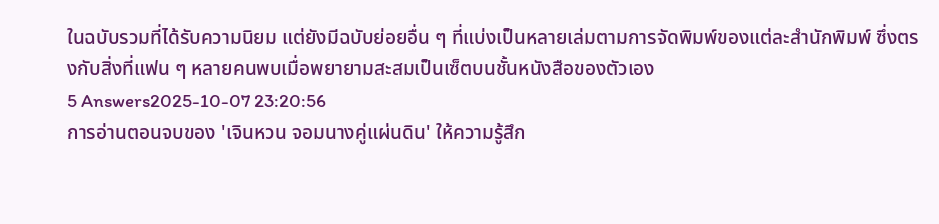ในฉบับรวมที่ได้รับความนิยม แต่ยังมีฉบับย่อยอื่น ๆ ที่แบ่งเป็นหลายเล่มตามการจัดพิมพ์ของแต่ละสำนักพิมพ์ ซึ่งตรงกับสิ่งที่แฟน ๆ หลายคนพบเมื่อพยายามสะสมเป็นเซ็ตบนชั้นหนังสือของตัวเอง
5 Answers2025-10-07 23:20:56
การอ่านตอนจบของ 'เจินหวน จอมนางคู่แผ่นดิน' ให้ความรู้สึก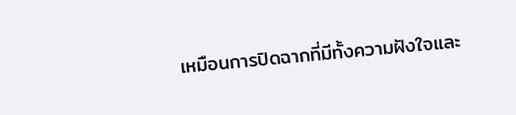เหมือนการปิดฉากที่มีทั้งความฝังใจและ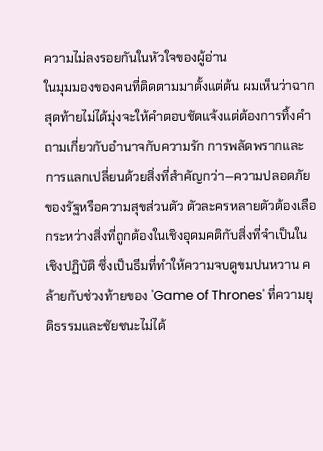ความไม่ลงรอยกันในหัวใจของผู้อ่าน
ในมุมมองของคนที่ติดตามมาตั้งแต่ต้น ผมเห็นว่าฉากสุดท้ายไม่ได้มุ่งจะให้คำตอบชัดแจ้งแต่ต้องการทิ้งคำถามเกี่ยวกับอำนาจกับความรัก การพลัดพรากและการแลกเปลี่ยนด้วยสิ่งที่สำคัญกว่า—ความปลอดภัยของรัฐหรือความสุขส่วนตัว ตัวละครหลายตัวต้องเลือกระหว่างสิ่งที่ถูกต้องในเชิงอุดมคติกับสิ่งที่จำเป็นในเชิงปฏิบัติ ซึ่งเป็นธีมที่ทำให้ความจบดูขมปนหวาน คล้ายกับช่วงท้ายของ 'Game of Thrones' ที่ความยุติธรรมและชัยชนะไม่ได้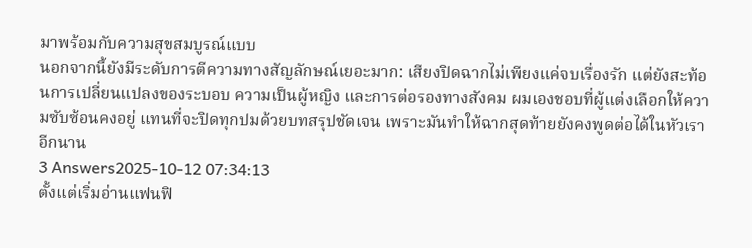มาพร้อมกับความสุขสมบูรณ์แบบ
นอกจากนี้ยังมีระดับการตีความทางสัญลักษณ์เยอะมาก: เสียงปิดฉากไม่เพียงแค่จบเรื่องรัก แต่ยังสะท้อนการเปลี่ยนแปลงของระบอบ ความเป็นผู้หญิง และการต่อรองทางสังคม ผมเองชอบที่ผู้แต่งเลือกให้ความซับซ้อนคงอยู่ แทนที่จะปิดทุกปมด้วยบทสรุปชัดเจน เพราะมันทำให้ฉากสุดท้ายยังคงพูดต่อได้ในหัวเราอีกนาน
3 Answers2025-10-12 07:34:13
ตั้งแต่เริ่มอ่านแฟนฟิ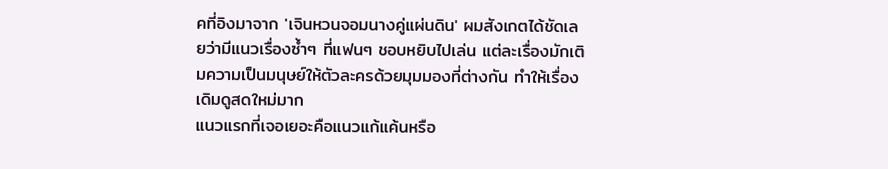คที่อิงมาจาก 'เจินหวนจอมนางคู่แผ่นดิน' ผมสังเกตได้ชัดเลยว่ามีแนวเรื่องซ้ำๆ ที่แฟนๆ ชอบหยิบไปเล่น แต่ละเรื่องมักเติมความเป็นมนุษย์ให้ตัวละครด้วยมุมมองที่ต่างกัน ทำให้เรื่องเดิมดูสดใหม่มาก
แนวแรกที่เจอเยอะคือแนวแก้แค้นหรือ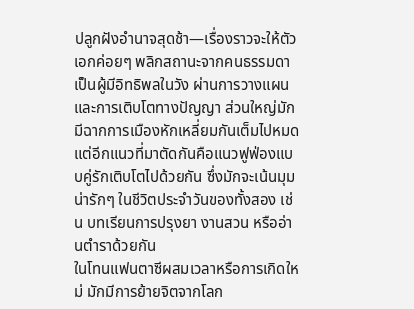ปลูกฝังอำนาจสุดช้า—เรื่องราวจะให้ตัวเอกค่อยๆ พลิกสถานะจากคนธรรมดาเป็นผู้มีอิทธิพลในวัง ผ่านการวางแผนและการเติบโตทางปัญญา ส่วนใหญ่มักมีฉากการเมืองหักเหลี่ยมกันเต็มไปหมด แต่อีกแนวที่มาตัดกันคือแนวฟูฟ่องแบบคู่รักเติบโตไปด้วยกัน ซึ่งมักจะเน้นมุมน่ารักๆ ในชีวิตประจำวันของทั้งสอง เช่น บทเรียนการปรุงยา งานสวน หรืออ่านตำราด้วยกัน
ในโทนแฟนตาซีผสมเวลาหรือการเกิดใหม่ มักมีการย้ายจิตจากโลก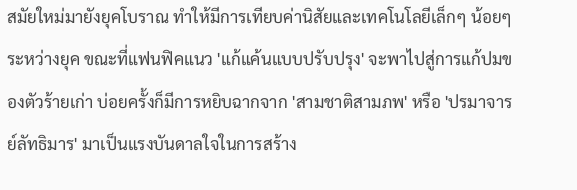สมัยใหม่มายังยุคโบราณ ทำให้มีการเทียบค่านิสัยและเทคโนโลยีเล็กๆ น้อยๆ ระหว่างยุค ขณะที่แฟนฟิคแนว 'แก้แค้นแบบปรับปรุง' จะพาไปสู่การแก้ปมของตัวร้ายเก่า บ่อยครั้งก็มีการหยิบฉากจาก 'สามชาติสามภพ' หรือ 'ปรมาจารย์ลัทธิมาร' มาเป็นแรงบันดาลใจในการสร้าง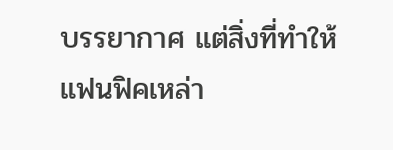บรรยากาศ แต่สิ่งที่ทำให้แฟนฟิคเหล่า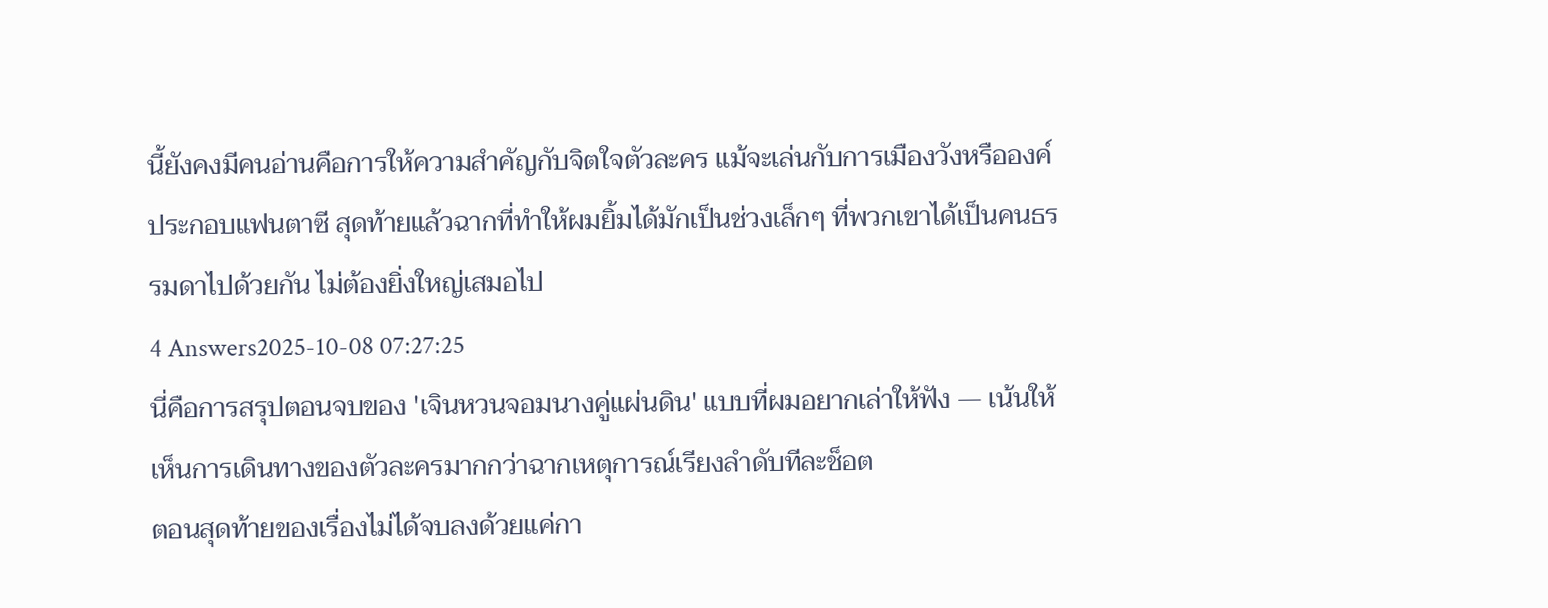นี้ยังคงมีคนอ่านคือการให้ความสำคัญกับจิตใจตัวละคร แม้จะเล่นกับการเมืองวังหรือองค์ประกอบแฟนตาซี สุดท้ายแล้วฉากที่ทำให้ผมยิ้มได้มักเป็นช่วงเล็กๆ ที่พวกเขาได้เป็นคนธรรมดาไปด้วยกัน ไม่ต้องยิ่งใหญ่เสมอไป
4 Answers2025-10-08 07:27:25
นี่คือการสรุปตอนจบของ 'เจินหวนจอมนางคู่แผ่นดิน' แบบที่ผมอยากเล่าให้ฟัง — เน้นให้เห็นการเดินทางของตัวละครมากกว่าฉากเหตุการณ์เรียงลำดับทีละช็อต
ตอนสุดท้ายของเรื่องไม่ได้จบลงด้วยแค่กา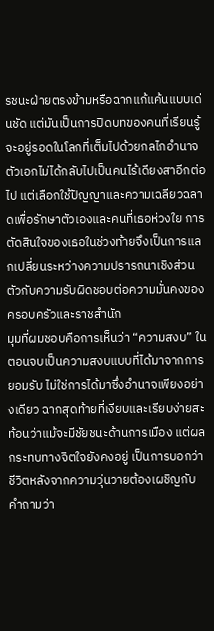รชนะฝ่ายตรงข้ามหรือฉากแก้แค้นแบบเด่นชัด แต่มันเป็นการปิดบทของคนที่เรียนรู้จะอยู่รอดในโลกที่เต็มไปด้วยกลไกอำนาจ ตัวเอกไม่ได้กลับไปเป็นคนไร้เดียงสาอีกต่อไป แต่เลือกใช้ปัญญาและความเฉลียวฉลาดเพื่อรักษาตัวเองและคนที่เธอห่วงใย การตัดสินใจของเธอในช่วงท้ายจึงเป็นการแลกเปลี่ยนระหว่างความปรารถนาเชิงส่วนตัวกับความรับผิดชอบต่อความมั่นคงของครอบครัวและราชสำนัก
มุมที่ผมชอบคือการเห็นว่า “ความสงบ” ในตอนจบเป็นความสงบแบบที่ได้มาจากการยอมรับ ไม่ใช่การได้มาซึ่งอำนาจเพียงอย่างเดียว ฉากสุดท้ายที่เงียบและเรียบง่ายสะท้อนว่าแม้จะมีชัยชนะด้านการเมือง แต่ผลกระทบทางจิตใจยังคงอยู่ เป็นการบอกว่าชีวิตหลังจากความวุ่นวายต้องเผชิญกับคำถามว่า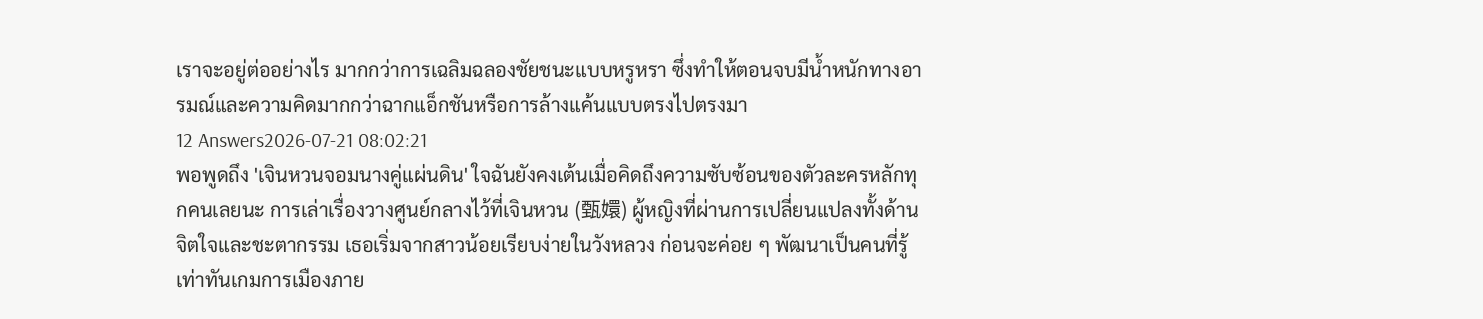เราจะอยู่ต่ออย่างไร มากกว่าการเฉลิมฉลองชัยชนะแบบหรูหรา ซึ่งทำให้ตอนจบมีน้ำหนักทางอารมณ์และความคิดมากกว่าฉากแอ็กชันหรือการล้างแค้นแบบตรงไปตรงมา
12 Answers2026-07-21 08:02:21
พอพูดถึง 'เจินหวนจอมนางคู่แผ่นดิน' ใจฉันยังคงเต้นเมื่อคิดถึงความซับซ้อนของตัวละครหลักทุกคนเลยนะ การเล่าเรื่องวางศูนย์กลางไว้ที่เจินหวน (甄嬛) ผู้หญิงที่ผ่านการเปลี่ยนแปลงทั้งด้านจิตใจและชะตากรรม เธอเริ่มจากสาวน้อยเรียบง่ายในวังหลวง ก่อนจะค่อย ๆ พัฒนาเป็นคนที่รู้เท่าทันเกมการเมืองภาย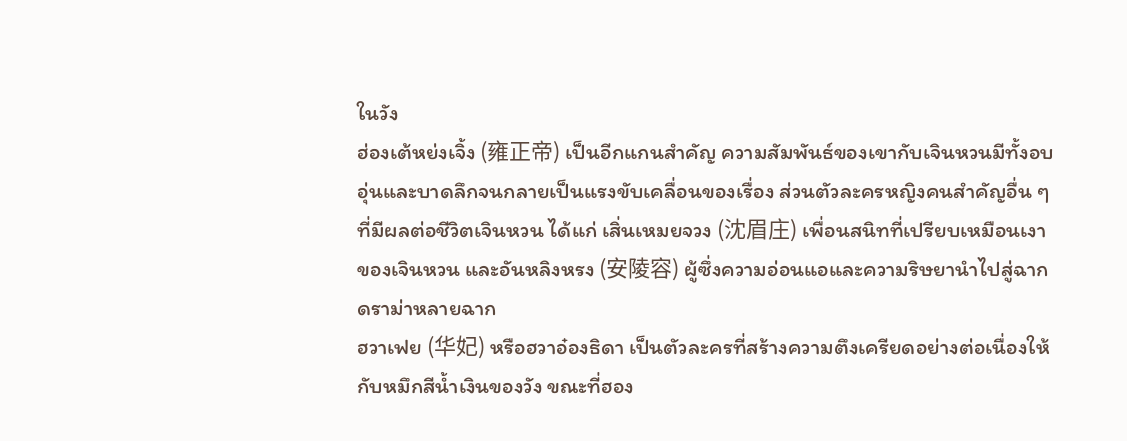ในวัง
ฮ่องเต้หย่งเจิ้ง (雍正帝) เป็นอีกแกนสำคัญ ความสัมพันธ์ของเขากับเจินหวนมีทั้งอบอุ่นและบาดลึกจนกลายเป็นแรงขับเคลื่อนของเรื่อง ส่วนตัวละครหญิงคนสำคัญอื่น ๆ ที่มีผลต่อชีวิตเจินหวน ได้แก่ เสิ่นเหมยจวง (沈眉庄) เพื่อนสนิทที่เปรียบเหมือนเงาของเจินหวน และอันหลิงหรง (安陵容) ผู้ซึ่งความอ่อนแอและความริษยานำไปสู่ฉากดราม่าหลายฉาก
ฮวาเฟย (华妃) หรือฮวาอ๋องธิดา เป็นตัวละครที่สร้างความตึงเครียดอย่างต่อเนื่องให้กับหมึกสีน้ำเงินของวัง ขณะที่ฮอง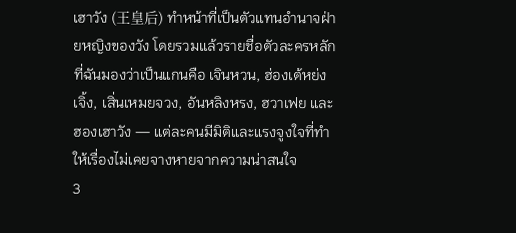เฮาวัง (王皇后) ทำหน้าที่เป็นตัวแทนอำนาจฝ่ายหญิงของวัง โดยรวมแล้วรายชื่อตัวละครหลักที่ฉันมองว่าเป็นแกนคือ เจินหวน, ฮ่องเต้หย่งเจิ้ง, เสิ่นเหมยจวง, อันหลิงหรง, ฮวาเฟย และฮองเฮาวัง — แต่ละคนมีมิติและแรงจูงใจที่ทำให้เรื่องไม่เคยจางหายจากความน่าสนใจ
3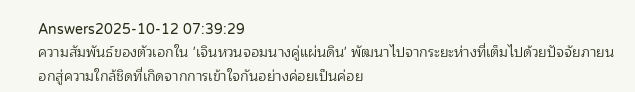Answers2025-10-12 07:39:29
ความสัมพันธ์ของตัวเอกใน 'เจินหวนจอมนางคู่แผ่นดิน' พัฒนาไปจากระยะห่างที่เต็มไปด้วยปัจจัยภายนอกสู่ความใกล้ชิดที่เกิดจากการเข้าใจกันอย่างค่อยเป็นค่อย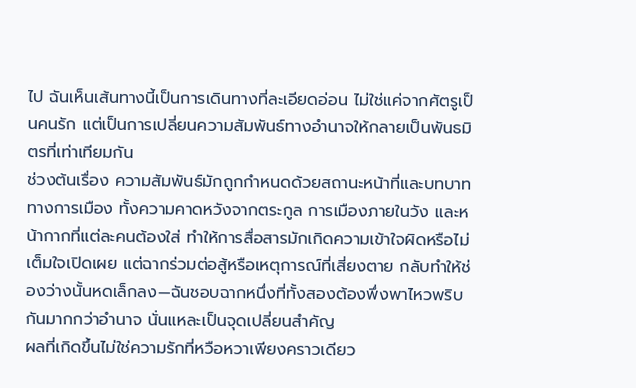ไป ฉันเห็นเส้นทางนี้เป็นการเดินทางที่ละเอียดอ่อน ไม่ใช่แค่จากศัตรูเป็นคนรัก แต่เป็นการเปลี่ยนความสัมพันธ์ทางอำนาจให้กลายเป็นพันธมิตรที่เท่าเทียมกัน
ช่วงต้นเรื่อง ความสัมพันธ์มักถูกกำหนดด้วยสถานะหน้าที่และบทบาททางการเมือง ทั้งความคาดหวังจากตระกูล การเมืองภายในวัง และหน้ากากที่แต่ละคนต้องใส่ ทำให้การสื่อสารมักเกิดความเข้าใจผิดหรือไม่เต็มใจเปิดเผย แต่ฉากร่วมต่อสู้หรือเหตุการณ์ที่เสี่ยงตาย กลับทำให้ช่องว่างนั้นหดเล็กลง—ฉันชอบฉากหนึ่งที่ทั้งสองต้องพึ่งพาไหวพริบกันมากกว่าอำนาจ นั่นแหละเป็นจุดเปลี่ยนสำคัญ
ผลที่เกิดขึ้นไม่ใช่ความรักที่หวือหวาเพียงคราวเดียว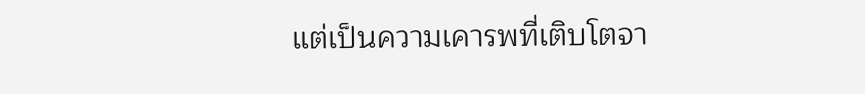แต่เป็นความเคารพที่เติบโตจา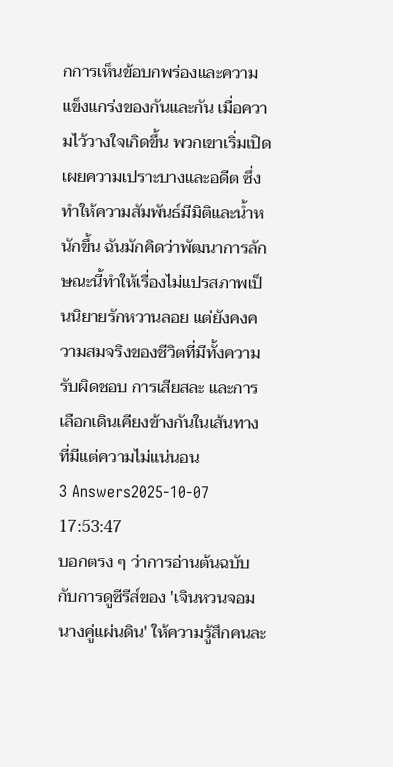กการเห็นข้อบกพร่องและความแข็งแกร่งของกันและกัน เมื่อความไว้วางใจเกิดขึ้น พวกเขาเริ่มเปิดเผยความเปราะบางและอดีต ซึ่งทำให้ความสัมพันธ์มีมิติและน้ำหนักขึ้น ฉันมักคิดว่าพัฒนาการลักษณะนี้ทำให้เรื่องไม่แปรสภาพเป็นนิยายรักหวานลอย แต่ยังคงความสมจริงของชีวิตที่มีทั้งความรับผิดชอบ การเสียสละ และการเลือกเดินเคียงข้างกันในเส้นทางที่มีแต่ความไม่แน่นอน
3 Answers2025-10-07 17:53:47
บอกตรง ๆ ว่าการอ่านต้นฉบับกับการดูซีรีส์ของ 'เจินหวนจอมนางคู่แผ่นดิน' ให้ความรู้สึกคนละ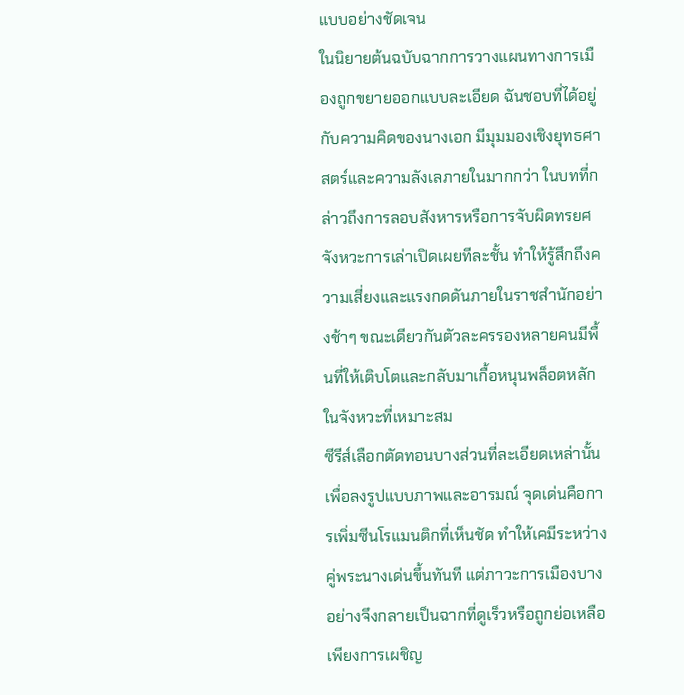แบบอย่างชัดเจน
ในนิยายต้นฉบับฉากการวางแผนทางการเมืองถูกขยายออกแบบละเอียด ฉันชอบที่ได้อยู่กับความคิดของนางเอก มีมุมมองเชิงยุทธศาสตร์และความลังเลภายในมากกว่า ในบทที่กล่าวถึงการลอบสังหารหรือการจับผิดทรยศ จังหวะการเล่าเปิดเผยทีละชั้น ทำให้รู้สึกถึงความเสี่ยงและแรงกดดันภายในราชสำนักอย่างช้าๆ ขณะเดียวกันตัวละครรองหลายคนมีพื้นที่ให้เติบโตและกลับมาเกื้อหนุนพล็อตหลักในจังหวะที่เหมาะสม
ซีรีส์เลือกตัดทอนบางส่วนที่ละเอียดเหล่านั้นเพื่อลงรูปแบบภาพและอารมณ์ จุดเด่นคือการเพิ่มซีนโรแมนติกที่เห็นชัด ทำให้เคมีระหว่างคู่พระนางเด่นขึ้นทันที แต่ภาวะการเมืองบางอย่างจึงกลายเป็นฉากที่ดูเร็วหรือถูกย่อเหลือเพียงการเผชิญ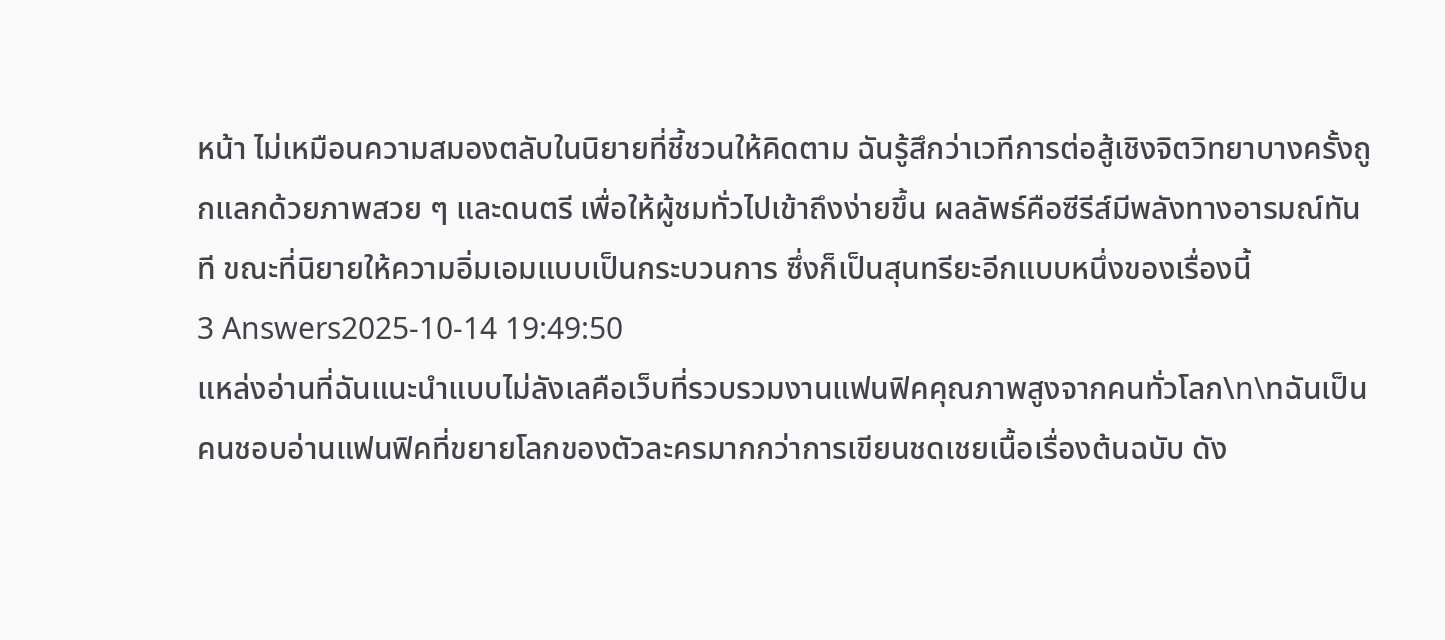หน้า ไม่เหมือนความสมองตลับในนิยายที่ชี้ชวนให้คิดตาม ฉันรู้สึกว่าเวทีการต่อสู้เชิงจิตวิทยาบางครั้งถูกแลกด้วยภาพสวย ๆ และดนตรี เพื่อให้ผู้ชมทั่วไปเข้าถึงง่ายขึ้น ผลลัพธ์คือซีรีส์มีพลังทางอารมณ์ทันที ขณะที่นิยายให้ความอิ่มเอมแบบเป็นกระบวนการ ซึ่งก็เป็นสุนทรียะอีกแบบหนึ่งของเรื่องนี้
3 Answers2025-10-14 19:49:50
แหล่งอ่านที่ฉันแนะนำแบบไม่ลังเลคือเว็บที่รวบรวมงานแฟนฟิคคุณภาพสูงจากคนทั่วโลก\n\nฉันเป็นคนชอบอ่านแฟนฟิคที่ขยายโลกของตัวละครมากกว่าการเขียนชดเชยเนื้อเรื่องต้นฉบับ ดัง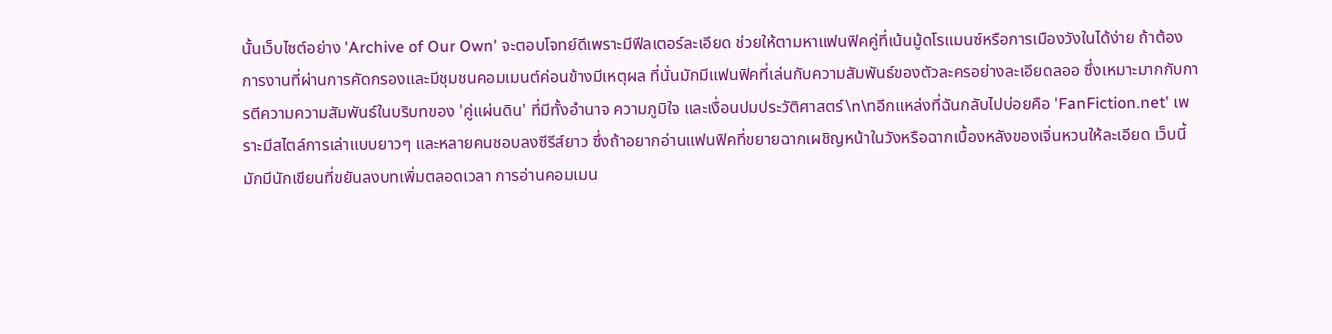นั้นเว็บไซต์อย่าง 'Archive of Our Own' จะตอบโจทย์ดีเพราะมีฟีลเตอร์ละเอียด ช่วยให้ตามหาแฟนฟิคคู่ที่เน้นมู้ดโรแมนซ์หรือการเมืองวังในได้ง่าย ถ้าต้องการงานที่ผ่านการคัดกรองและมีชุมชนคอมเมนต์ค่อนข้างมีเหตุผล ที่นั่นมักมีแฟนฟิคที่เล่นกับความสัมพันธ์ของตัวละครอย่างละเอียดลออ ซึ่งเหมาะมากกับการตีความความสัมพันธ์ในบริบทของ 'คู่แผ่นดิน' ที่มีทั้งอำนาจ ความภูมิใจ และเงื่อนปมประวัติศาสตร์\n\nอีกแหล่งที่ฉันกลับไปบ่อยคือ 'FanFiction.net' เพราะมีสไตล์การเล่าแบบยาวๆ และหลายคนชอบลงซีรีส์ยาว ซึ่งถ้าอยากอ่านแฟนฟิคที่ขยายฉากเผชิญหน้าในวังหรือฉากเบื้องหลังของเจิ่นหวนให้ละเอียด เว็บนี้มักมีนักเขียนที่ขยันลงบทเพิ่มตลอดเวลา การอ่านคอมเมน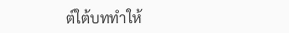ต์ใต้บททำให้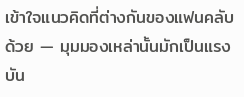เข้าใจแนวคิดที่ต่างกันของแฟนคลับด้วย — มุมมองเหล่านั้นมักเป็นแรงบัน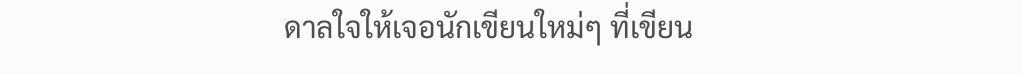ดาลใจให้เจอนักเขียนใหม่ๆ ที่เขียน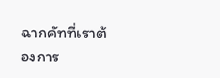ฉากคัทที่เราต้องการ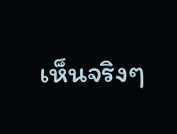เห็นจริงๆ